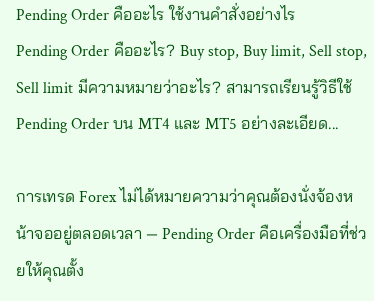Pending Order คืออะไร ใช้งานคำสั่งอย่างไร
Pending Order คืออะไร? Buy stop, Buy limit, Sell stop, Sell limit มีความหมายว่าอะไร? สามารถเรียนรู้วิธีใช้ Pending Order บน MT4 และ MT5 อย่างละเอียด...

การเทรด Forex ไม่ได้หมายความว่าคุณต้องนั่งจ้องหน้าจออยู่ตลอดเวลา — Pending Order คือเครื่องมือที่ช่วยให้คุณตั้ง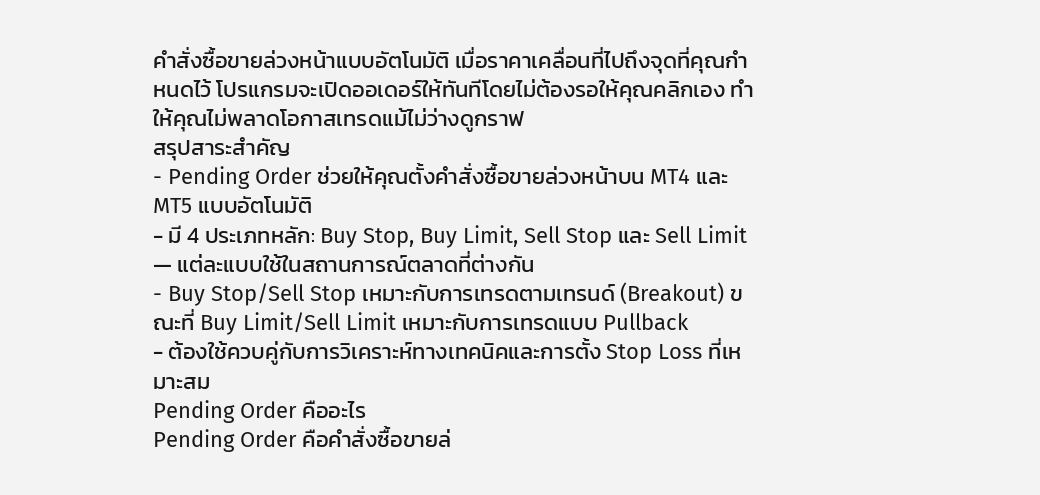คำสั่งซื้อขายล่วงหน้าแบบอัตโนมัติ เมื่อราคาเคลื่อนที่ไปถึงจุดที่คุณกำหนดไว้ โปรแกรมจะเปิดออเดอร์ให้ทันทีโดยไม่ต้องรอให้คุณคลิกเอง ทำให้คุณไม่พลาดโอกาสเทรดแม้ไม่ว่างดูกราฟ
สรุปสาระสำคัญ
- Pending Order ช่วยให้คุณตั้งคำสั่งซื้อขายล่วงหน้าบน MT4 และ MT5 แบบอัตโนมัติ
- มี 4 ประเภทหลัก: Buy Stop, Buy Limit, Sell Stop และ Sell Limit — แต่ละแบบใช้ในสถานการณ์ตลาดที่ต่างกัน
- Buy Stop/Sell Stop เหมาะกับการเทรดตามเทรนด์ (Breakout) ขณะที่ Buy Limit/Sell Limit เหมาะกับการเทรดแบบ Pullback
- ต้องใช้ควบคู่กับการวิเคราะห์ทางเทคนิคและการตั้ง Stop Loss ที่เหมาะสม
Pending Order คืออะไร
Pending Order คือคำสั่งซื้อขายล่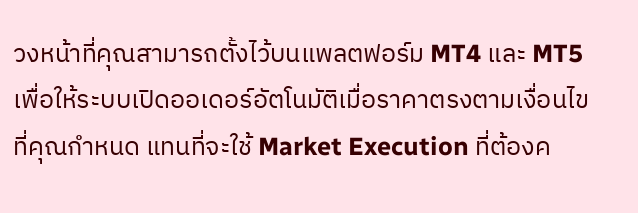วงหน้าที่คุณสามารถตั้งไว้บนแพลตฟอร์ม MT4 และ MT5 เพื่อให้ระบบเปิดออเดอร์อัตโนมัติเมื่อราคาตรงตามเงื่อนไขที่คุณกำหนด แทนที่จะใช้ Market Execution ที่ต้องค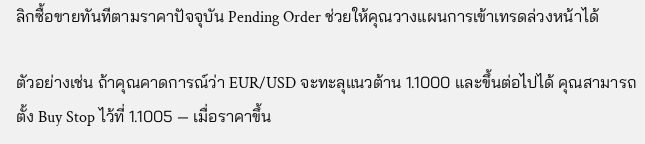ลิกซื้อขายทันทีตามราคาปัจจุบัน Pending Order ช่วยให้คุณวางแผนการเข้าเทรดล่วงหน้าได้

ตัวอย่างเช่น ถ้าคุณคาดการณ์ว่า EUR/USD จะทะลุแนวต้าน 1.1000 และขึ้นต่อไปได้ คุณสามารถตั้ง Buy Stop ไว้ที่ 1.1005 — เมื่อราคาขึ้น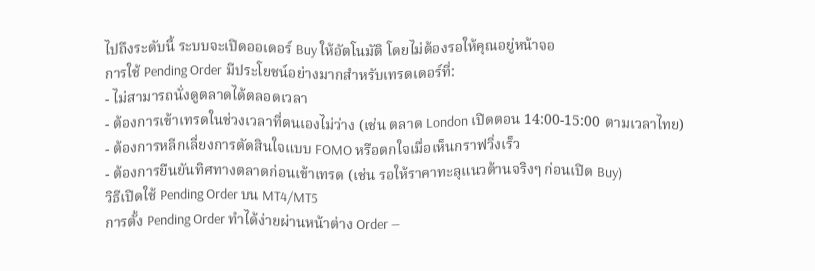ไปถึงระดับนี้ ระบบจะเปิดออเดอร์ Buy ให้อัตโนมัติ โดยไม่ต้องรอให้คุณอยู่หน้าจอ
การใช้ Pending Order มีประโยชน์อย่างมากสำหรับเทรดเดอร์ที่:
- ไม่สามารถนั่งดูตลาดได้ตลอดเวลา
- ต้องการเข้าเทรดในช่วงเวลาที่ตนเองไม่ว่าง (เช่น ตลาด London เปิดตอน 14:00-15:00 ตามเวลาไทย)
- ต้องการหลีกเลี่ยงการตัดสินใจแบบ FOMO หรือตกใจเมื่อเห็นกราฟวิ่งเร็ว
- ต้องการยืนยันทิศทางตลาดก่อนเข้าเทรด (เช่น รอให้ราคาทะลุแนวต้านจริงๆ ก่อนเปิด Buy)
วิธีเปิดใช้ Pending Order บน MT4/MT5
การตั้ง Pending Order ทำได้ง่ายผ่านหน้าต่าง Order —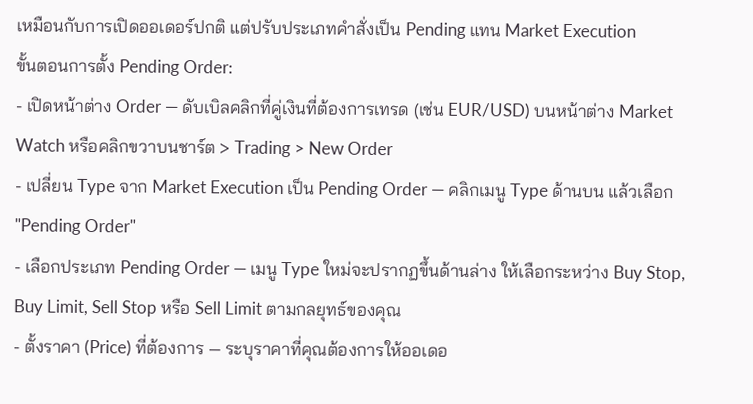เหมือนกับการเปิดออเดอร์ปกติ แต่ปรับประเภทคำสั่งเป็น Pending แทน Market Execution
ขั้นตอนการตั้ง Pending Order:
- เปิดหน้าต่าง Order — ดับเบิลคลิกที่คู่เงินที่ต้องการเทรด (เช่น EUR/USD) บนหน้าต่าง Market Watch หรือคลิกขวาบนชาร์ต > Trading > New Order
- เปลี่ยน Type จาก Market Execution เป็น Pending Order — คลิกเมนู Type ด้านบน แล้วเลือก "Pending Order"
- เลือกประเภท Pending Order — เมนู Type ใหม่จะปรากฏขึ้นด้านล่าง ให้เลือกระหว่าง Buy Stop, Buy Limit, Sell Stop หรือ Sell Limit ตามกลยุทธ์ของคุณ
- ตั้งราคา (Price) ที่ต้องการ — ระบุราคาที่คุณต้องการให้ออเดอ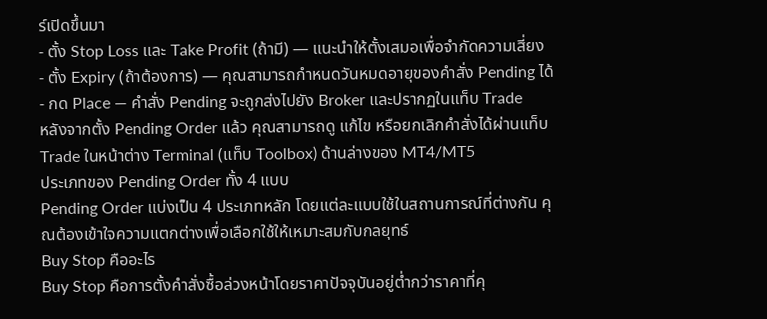ร์เปิดขึ้นมา
- ตั้ง Stop Loss และ Take Profit (ถ้ามี) — แนะนำให้ตั้งเสมอเพื่อจำกัดความเสี่ยง
- ตั้ง Expiry (ถ้าต้องการ) — คุณสามารถกำหนดวันหมดอายุของคำสั่ง Pending ได้
- กด Place — คำสั่ง Pending จะถูกส่งไปยัง Broker และปรากฏในแท็บ Trade
หลังจากตั้ง Pending Order แล้ว คุณสามารถดู แก้ไข หรือยกเลิกคำสั่งได้ผ่านแท็บ Trade ในหน้าต่าง Terminal (แท็บ Toolbox) ด้านล่างของ MT4/MT5
ประเภทของ Pending Order ทั้ง 4 แบบ
Pending Order แบ่งเป็น 4 ประเภทหลัก โดยแต่ละแบบใช้ในสถานการณ์ที่ต่างกัน คุณต้องเข้าใจความแตกต่างเพื่อเลือกใช้ให้เหมาะสมกับกลยุทธ์
Buy Stop คืออะไร
Buy Stop คือการตั้งคำสั่งซื้อล่วงหน้าโดยราคาปัจจุบันอยู่ต่ำกว่าราคาที่คุ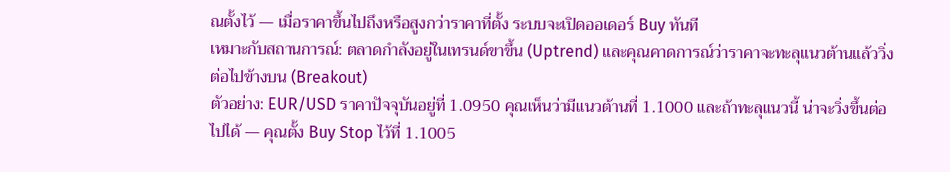ณตั้งไว้ — เมื่อราคาขึ้นไปถึงหรือสูงกว่าราคาที่ตั้ง ระบบจะเปิดออเดอร์ Buy ทันที
เหมาะกับสถานการณ์: ตลาดกำลังอยู่ในเทรนด์ขาขึ้น (Uptrend) และคุณคาดการณ์ว่าราคาจะทะลุแนวต้านแล้ววิ่งต่อไปข้างบน (Breakout)
ตัวอย่าง: EUR/USD ราคาปัจจุบันอยู่ที่ 1.0950 คุณเห็นว่ามีแนวต้านที่ 1.1000 และถ้าทะลุแนวนี้ น่าจะวิ่งขึ้นต่อไปได้ — คุณตั้ง Buy Stop ไว้ที่ 1.1005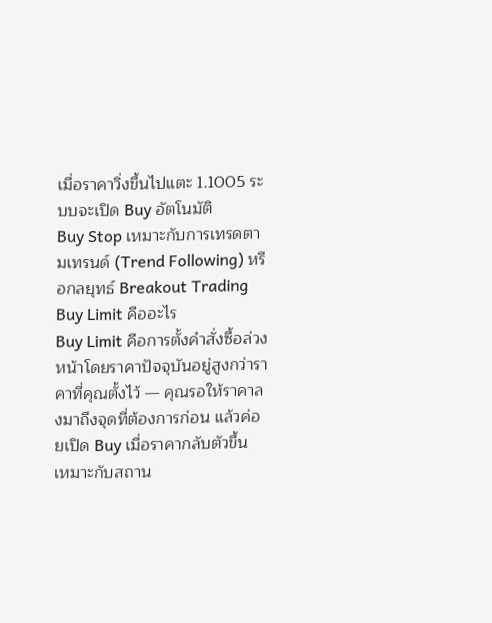เมื่อราคาวิ่งขึ้นไปแตะ 1.1005 ระบบจะเปิด Buy อัตโนมัติ
Buy Stop เหมาะกับการเทรดตามเทรนด์ (Trend Following) หรือกลยุทธ์ Breakout Trading
Buy Limit คืออะไร
Buy Limit คือการตั้งคำสั่งซื้อล่วงหน้าโดยราคาปัจจุบันอยู่สูงกว่าราคาที่คุณตั้งไว้ — คุณรอให้ราคาลงมาถึงจุดที่ต้องการก่อน แล้วค่อยเปิด Buy เมื่อราคากลับตัวขึ้น
เหมาะกับสถาน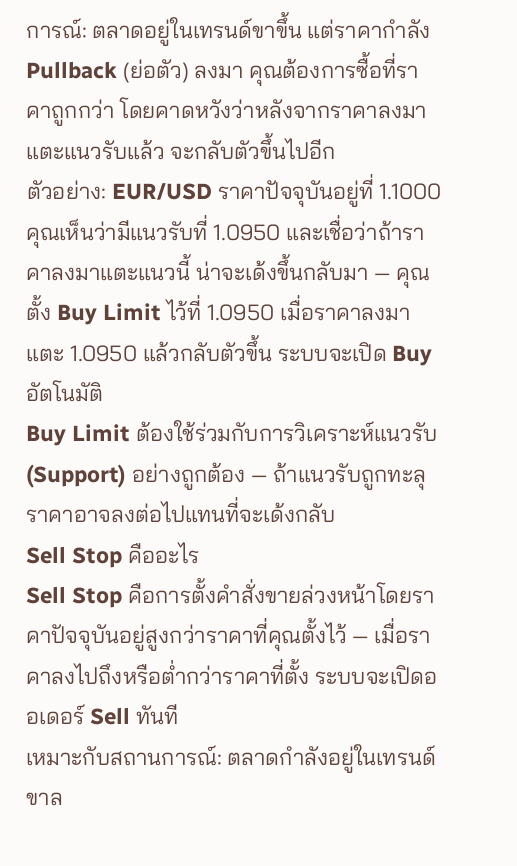การณ์: ตลาดอยู่ในเทรนด์ขาขึ้น แต่ราคากำลัง Pullback (ย่อตัว) ลงมา คุณต้องการซื้อที่ราคาถูกกว่า โดยคาดหวังว่าหลังจากราคาลงมาแตะแนวรับแล้ว จะกลับตัวขึ้นไปอีก
ตัวอย่าง: EUR/USD ราคาปัจจุบันอยู่ที่ 1.1000 คุณเห็นว่ามีแนวรับที่ 1.0950 และเชื่อว่าถ้าราคาลงมาแตะแนวนี้ น่าจะเด้งขึ้นกลับมา — คุณตั้ง Buy Limit ไว้ที่ 1.0950 เมื่อราคาลงมาแตะ 1.0950 แล้วกลับตัวขึ้น ระบบจะเปิด Buy อัตโนมัติ
Buy Limit ต้องใช้ร่วมกับการวิเคราะห์แนวรับ (Support) อย่างถูกต้อง — ถ้าแนวรับถูกทะลุ ราคาอาจลงต่อไปแทนที่จะเด้งกลับ
Sell Stop คืออะไร
Sell Stop คือการตั้งคำสั่งขายล่วงหน้าโดยราคาปัจจุบันอยู่สูงกว่าราคาที่คุณตั้งไว้ — เมื่อราคาลงไปถึงหรือต่ำกว่าราคาที่ตั้ง ระบบจะเปิดออเดอร์ Sell ทันที
เหมาะกับสถานการณ์: ตลาดกำลังอยู่ในเทรนด์ขาล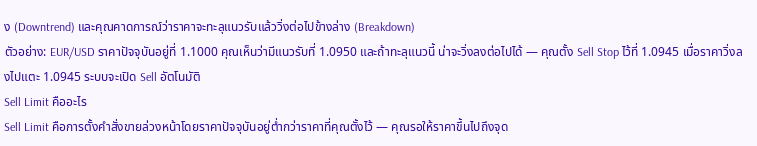ง (Downtrend) และคุณคาดการณ์ว่าราคาจะทะลุแนวรับแล้ววิ่งต่อไปข้างล่าง (Breakdown)
ตัวอย่าง: EUR/USD ราคาปัจจุบันอยู่ที่ 1.1000 คุณเห็นว่ามีแนวรับที่ 1.0950 และถ้าทะลุแนวนี้ น่าจะวิ่งลงต่อไปได้ — คุณตั้ง Sell Stop ไว้ที่ 1.0945 เมื่อราคาวิ่งลงไปแตะ 1.0945 ระบบจะเปิด Sell อัตโนมัติ
Sell Limit คืออะไร
Sell Limit คือการตั้งคำสั่งขายล่วงหน้าโดยราคาปัจจุบันอยู่ต่ำกว่าราคาที่คุณตั้งไว้ — คุณรอให้ราคาขึ้นไปถึงจุด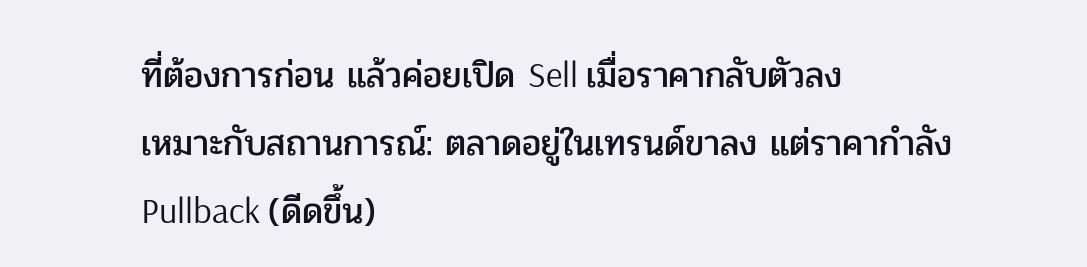ที่ต้องการก่อน แล้วค่อยเปิด Sell เมื่อราคากลับตัวลง
เหมาะกับสถานการณ์: ตลาดอยู่ในเทรนด์ขาลง แต่ราคากำลัง Pullback (ดีดขึ้น)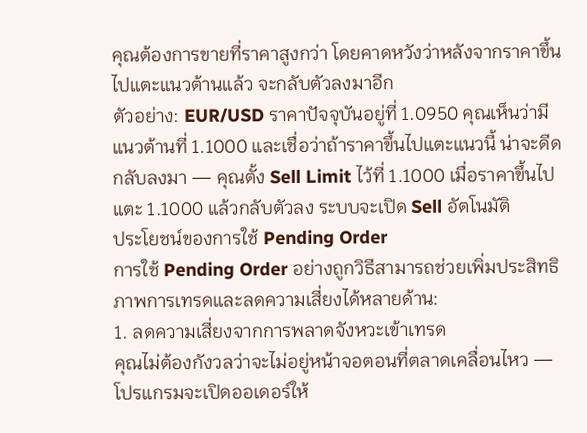คุณต้องการขายที่ราคาสูงกว่า โดยคาดหวังว่าหลังจากราคาขึ้นไปแตะแนวต้านแล้ว จะกลับตัวลงมาอีก
ตัวอย่าง: EUR/USD ราคาปัจจุบันอยู่ที่ 1.0950 คุณเห็นว่ามีแนวต้านที่ 1.1000 และเชื่อว่าถ้าราคาขึ้นไปแตะแนวนี้ น่าจะดีดกลับลงมา — คุณตั้ง Sell Limit ไว้ที่ 1.1000 เมื่อราคาขึ้นไปแตะ 1.1000 แล้วกลับตัวลง ระบบจะเปิด Sell อัตโนมัติ
ประโยชน์ของการใช้ Pending Order
การใช้ Pending Order อย่างถูกวิธีสามารถช่วยเพิ่มประสิทธิภาพการเทรดและลดความเสี่ยงได้หลายด้าน:
1. ลดความเสี่ยงจากการพลาดจังหวะเข้าเทรด
คุณไม่ต้องกังวลว่าจะไม่อยู่หน้าจอตอนที่ตลาดเคลื่อนไหว — โปรแกรมจะเปิดออเดอร์ให้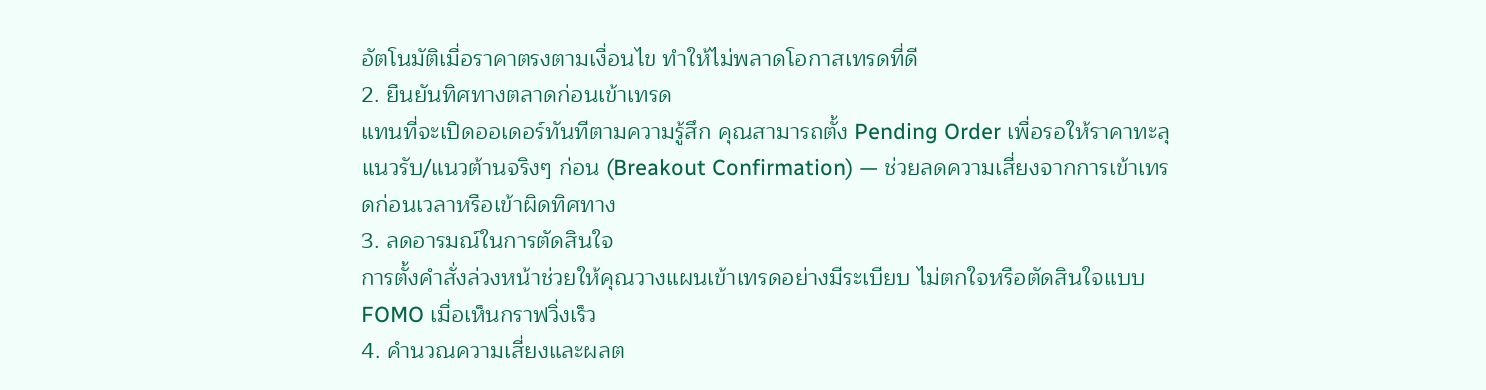อัตโนมัติเมื่อราคาตรงตามเงื่อนไข ทำให้ไม่พลาดโอกาสเทรดที่ดี
2. ยืนยันทิศทางตลาดก่อนเข้าเทรด
แทนที่จะเปิดออเดอร์ทันทีตามความรู้สึก คุณสามารถตั้ง Pending Order เพื่อรอให้ราคาทะลุแนวรับ/แนวต้านจริงๆ ก่อน (Breakout Confirmation) — ช่วยลดความเสี่ยงจากการเข้าเทรดก่อนเวลาหรือเข้าผิดทิศทาง
3. ลดอารมณ์ในการตัดสินใจ
การตั้งคำสั่งล่วงหน้าช่วยให้คุณวางแผนเข้าเทรดอย่างมีระเบียบ ไม่ตกใจหรือตัดสินใจแบบ FOMO เมื่อเห็นกราฟวิ่งเร็ว
4. คำนวณความเสี่ยงและผลต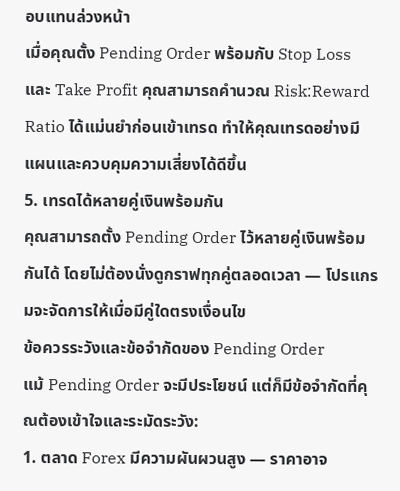อบแทนล่วงหน้า
เมื่อคุณตั้ง Pending Order พร้อมกับ Stop Loss และ Take Profit คุณสามารถคำนวณ Risk:Reward Ratio ได้แม่นยำก่อนเข้าเทรด ทำให้คุณเทรดอย่างมีแผนและควบคุมความเสี่ยงได้ดีขึ้น
5. เทรดได้หลายคู่เงินพร้อมกัน
คุณสามารถตั้ง Pending Order ไว้หลายคู่เงินพร้อมกันได้ โดยไม่ต้องนั่งดูกราฟทุกคู่ตลอดเวลา — โปรแกรมจะจัดการให้เมื่อมีคู่ใดตรงเงื่อนไข
ข้อควรระวังและข้อจำกัดของ Pending Order
แม้ Pending Order จะมีประโยชน์ แต่ก็มีข้อจำกัดที่คุณต้องเข้าใจและระมัดระวัง:
1. ตลาด Forex มีความผันผวนสูง — ราคาอาจ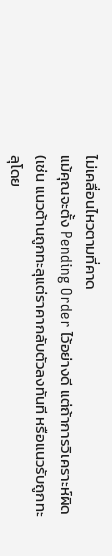ไม่เคลื่อนไหวตามที่คาด
แม้คุณจะตั้ง Pending Order ไว้อย่างดี แต่ถ้าการวิเคราะห์ผิด (เช่น แนวต้านถูกทะลุแต่ราคากลับตัวลงทันที หรือแนวรับถูกทะลุโดย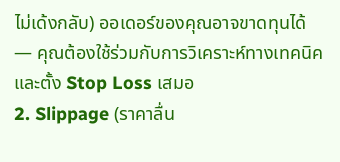ไม่เด้งกลับ) ออเดอร์ของคุณอาจขาดทุนได้ — คุณต้องใช้ร่วมกับการวิเคราะห์ทางเทคนิคและตั้ง Stop Loss เสมอ
2. Slippage (ราคาลื่น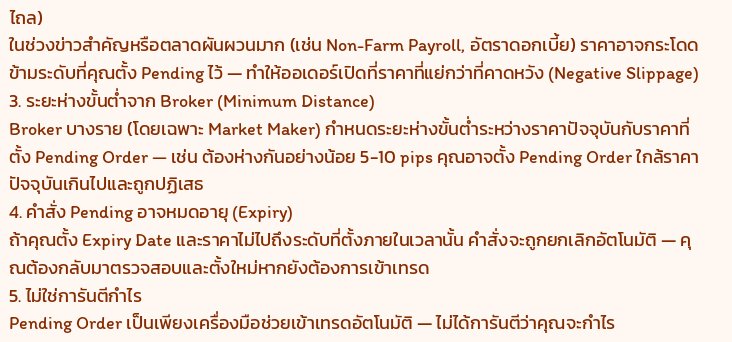ไถล)
ในช่วงข่าวสำคัญหรือตลาดผันผวนมาก (เช่น Non-Farm Payroll, อัตราดอกเบี้ย) ราคาอาจกระโดดข้ามระดับที่คุณตั้ง Pending ไว้ — ทำให้ออเดอร์เปิดที่ราคาที่แย่กว่าที่คาดหวัง (Negative Slippage)
3. ระยะห่างขั้นต่ำจาก Broker (Minimum Distance)
Broker บางราย (โดยเฉพาะ Market Maker) กำหนดระยะห่างขั้นต่ำระหว่างราคาปัจจุบันกับราคาที่ตั้ง Pending Order — เช่น ต้องห่างกันอย่างน้อย 5-10 pips คุณอาจตั้ง Pending Order ใกล้ราคาปัจจุบันเกินไปและถูกปฏิเสธ
4. คำสั่ง Pending อาจหมดอายุ (Expiry)
ถ้าคุณตั้ง Expiry Date และราคาไม่ไปถึงระดับที่ตั้งภายในเวลานั้น คำสั่งจะถูกยกเลิกอัตโนมัติ — คุณต้องกลับมาตรวจสอบและตั้งใหม่หากยังต้องการเข้าเทรด
5. ไม่ใช่การันตีกำไร
Pending Order เป็นเพียงเครื่องมือช่วยเข้าเทรดอัตโนมัติ — ไม่ได้การันตีว่าคุณจะกำไร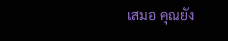เสมอ คุณยัง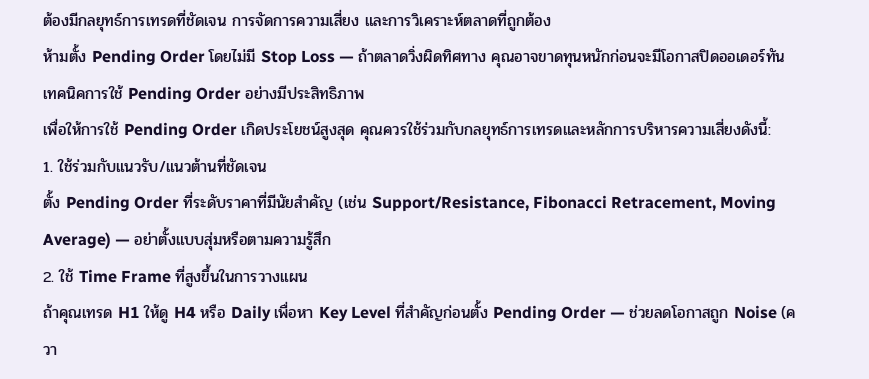ต้องมีกลยุทธ์การเทรดที่ชัดเจน การจัดการความเสี่ยง และการวิเคราะห์ตลาดที่ถูกต้อง
ห้ามตั้ง Pending Order โดยไม่มี Stop Loss — ถ้าตลาดวิ่งผิดทิศทาง คุณอาจขาดทุนหนักก่อนจะมีโอกาสปิดออเดอร์ทัน
เทคนิคการใช้ Pending Order อย่างมีประสิทธิภาพ
เพื่อให้การใช้ Pending Order เกิดประโยชน์สูงสุด คุณควรใช้ร่วมกับกลยุทธ์การเทรดและหลักการบริหารความเสี่ยงดังนี้:
1. ใช้ร่วมกับแนวรับ/แนวต้านที่ชัดเจน
ตั้ง Pending Order ที่ระดับราคาที่มีนัยสำคัญ (เช่น Support/Resistance, Fibonacci Retracement, Moving Average) — อย่าตั้งแบบสุ่มหรือตามความรู้สึก
2. ใช้ Time Frame ที่สูงขึ้นในการวางแผน
ถ้าคุณเทรด H1 ให้ดู H4 หรือ Daily เพื่อหา Key Level ที่สำคัญก่อนตั้ง Pending Order — ช่วยลดโอกาสถูก Noise (ควา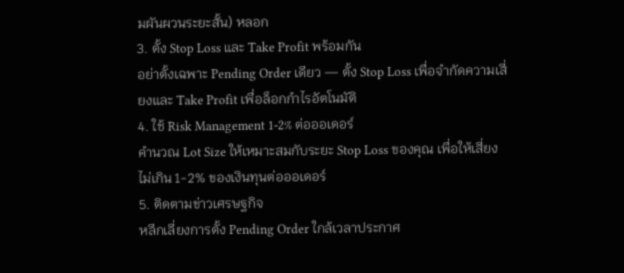มผันผวนระยะสั้น) หลอก
3. ตั้ง Stop Loss และ Take Profit พร้อมกัน
อย่าตั้งเฉพาะ Pending Order เดียว — ตั้ง Stop Loss เพื่อจำกัดความเสี่ยงและ Take Profit เพื่อล็อกกำไรอัตโนมัติ
4. ใช้ Risk Management 1-2% ต่อออเดอร์
คำนวณ Lot Size ให้เหมาะสมกับระยะ Stop Loss ของคุณ เพื่อให้เสี่ยงไม่เกิน 1-2% ของเงินทุนต่อออเดอร์
5. ติดตามข่าวเศรษฐกิจ
หลีกเลี่ยงการตั้ง Pending Order ใกล้เวลาประกาศ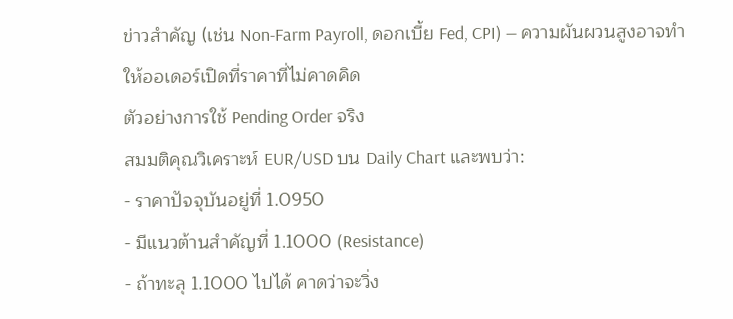ข่าวสำคัญ (เช่น Non-Farm Payroll, ดอกเบี้ย Fed, CPI) — ความผันผวนสูงอาจทำให้ออเดอร์เปิดที่ราคาที่ไม่คาดคิด
ตัวอย่างการใช้ Pending Order จริง
สมมติคุณวิเคราะห์ EUR/USD บน Daily Chart และพบว่า:
- ราคาปัจจุบันอยู่ที่ 1.0950
- มีแนวต้านสำคัญที่ 1.1000 (Resistance)
- ถ้าทะลุ 1.1000 ไปได้ คาดว่าจะวิ่ง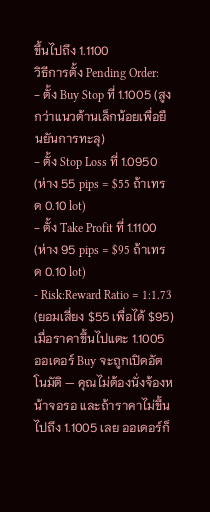ขึ้นไปถึง 1.1100
วิธีการตั้ง Pending Order:
- ตั้ง Buy Stop ที่ 1.1005 (สูงกว่าแนวต้านเล็กน้อยเพื่อยืนยันการทะลุ)
- ตั้ง Stop Loss ที่ 1.0950 (ห่าง 55 pips = $55 ถ้าเทรด 0.10 lot)
- ตั้ง Take Profit ที่ 1.1100 (ห่าง 95 pips = $95 ถ้าเทรด 0.10 lot)
- Risk:Reward Ratio = 1:1.73 (ยอมเสี่ยง $55 เพื่อได้ $95)
เมื่อราคาขึ้นไปแตะ 1.1005 ออเดอร์ Buy จะถูกเปิดอัตโนมัติ — คุณไม่ต้องนั่งจ้องหน้าจอรอ และถ้าราคาไม่ขึ้นไปถึง 1.1005 เลย ออเดอร์ก็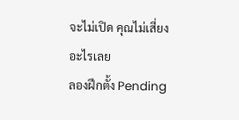จะไม่เปิด คุณไม่เสี่ยงอะไรเลย
ลองฝึกตั้ง Pending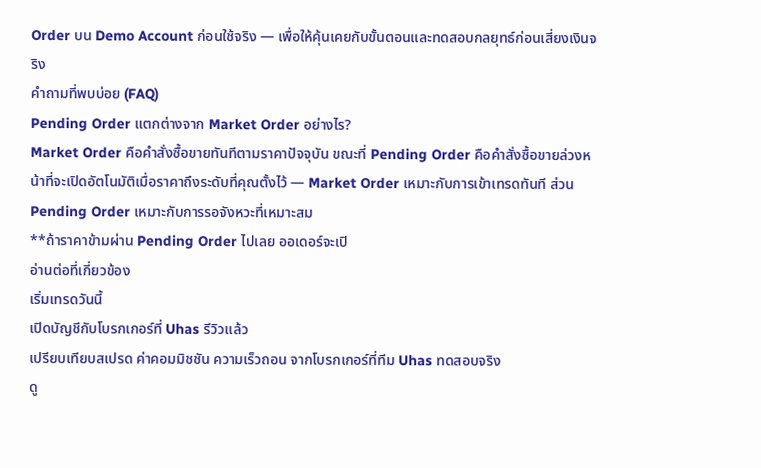Order บน Demo Account ก่อนใช้จริง — เพื่อให้คุ้นเคยกับขั้นตอนและทดสอบกลยุทธ์ก่อนเสี่ยงเงินจริง
คำถามที่พบบ่อย (FAQ)
Pending Order แตกต่างจาก Market Order อย่างไร?
Market Order คือคำสั่งซื้อขายทันทีตามราคาปัจจุบัน ขณะที่ Pending Order คือคำสั่งซื้อขายล่วงหน้าที่จะเปิดอัตโนมัติเมื่อราคาถึงระดับที่คุณตั้งไว้ — Market Order เหมาะกับการเข้าเทรดทันที ส่วน Pending Order เหมาะกับการรอจังหวะที่เหมาะสม
**ถ้าราคาข้ามผ่าน Pending Order ไปเลย ออเดอร์จะเปิ
อ่านต่อที่เกี่ยวข้อง
เริ่มเทรดวันนี้
เปิดบัญชีกับโบรกเกอร์ที่ Uhas รีวิวแล้ว
เปรียบเทียบสเปรด ค่าคอมมิชชัน ความเร็วถอน จากโบรกเกอร์ที่ทีม Uhas ทดสอบจริง
ดู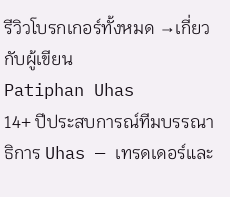รีวิวโบรกเกอร์ทั้งหมด →เกี่ยวกับผู้เขียน
Patiphan Uhas
14+ ปีประสบการณ์ทีมบรรณาธิการ Uhas — เทรดเดอร์และ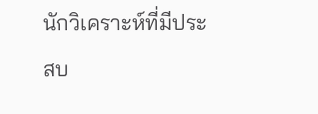นักวิเคราะห์ที่มีประสบ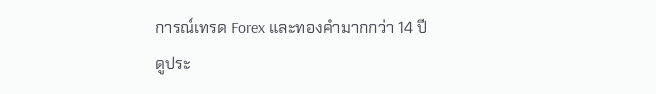การณ์เทรด Forex และทองคำมากกว่า 14 ปี
ดูประ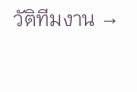วัติทีมงาน →